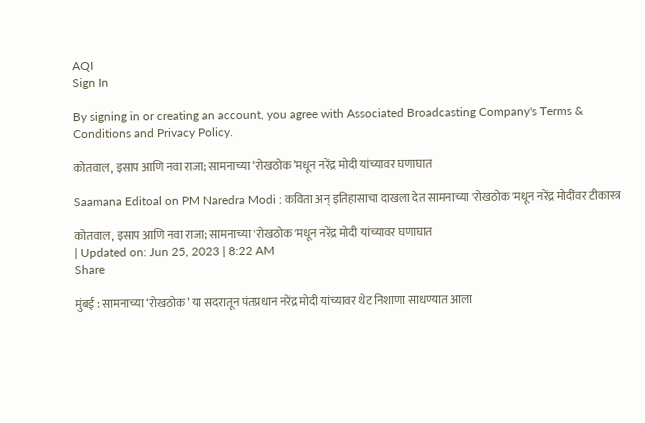AQI
Sign In

By signing in or creating an account, you agree with Associated Broadcasting Company's Terms & Conditions and Privacy Policy.

कोतवाल, इसाप आणि नवा राजा; सामनाच्या ‘रोखठोक’मधून नरेंद्र मोदी यांच्यावर घणाघात

Saamana Editoal on PM Naredra Modi : कविता अन् इतिहासाचा दाखला देत सामनाच्या 'रोखठोक'मधून नरेंद्र मोदींवर टीकास्त्र

कोतवाल, इसाप आणि नवा राजा; सामनाच्या 'रोखठोक'मधून नरेंद्र मोदी यांच्यावर घणाघात
| Updated on: Jun 25, 2023 | 8:22 AM
Share

मुंबई : सामनाच्या ‘रोखठोक’ या सदरातून पंतप्रधान नरेंद्र मोदी यांच्यावर थेट निशाणा साधण्यात आला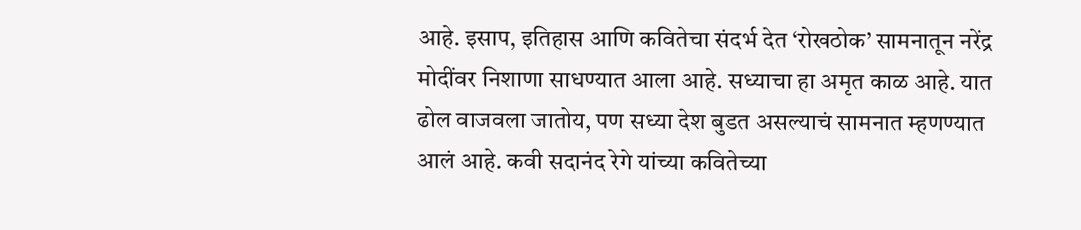आहे. इसाप, इतिहास आणि कवितेचा संदर्भ देत ‘रोखठोक’ सामनातून नरेंद्र मोदींवर निशाणा साधण्यात आला आहे. सध्याचा हा अमृत काळ आहे. यात ढोल वाजवला जातोय, पण सध्या देश बुडत असल्याचं सामनात म्हणण्यात आलं आहे. कवी सदानंद रेगे यांच्या कवितेच्या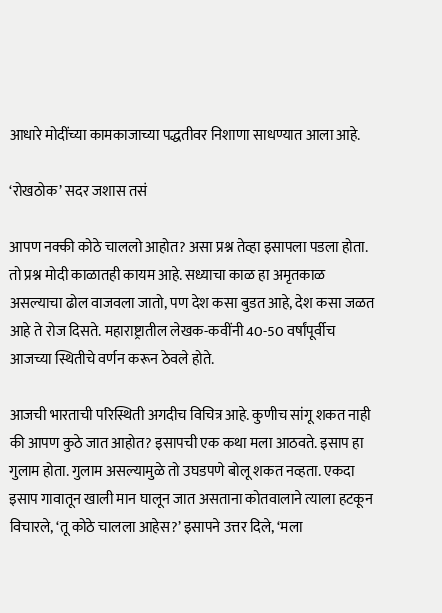आधारे मोदींच्या कामकाजाच्या पद्धतीवर निशाणा साधण्यात आला आहे.

‘रोखठोक’ सदर जशास तसं

आपण नक्की कोठे चाललो आहोत? असा प्रश्न तेव्हा इसापला पडला होता. तो प्रश्न मोदी काळातही कायम आहे. सध्याचा काळ हा अमृतकाळ असल्याचा ढोल वाजवला जातो, पण देश कसा बुडत आहे, देश कसा जळत आहे ते रोज दिसते. महाराष्ट्रातील लेखक-कवींनी 40-50 वर्षांपूर्वीच आजच्या स्थितीचे वर्णन करून ठेवले होते.

आजची भारताची परिस्थिती अगदीच विचित्र आहे. कुणीच सांगू शकत नाही की आपण कुठे जात आहोत? इसापची एक कथा मला आठवते. इसाप हा गुलाम होता. गुलाम असल्यामुळे तो उघडपणे बोलू शकत नव्हता. एकदा इसाप गावातून खाली मान घालून जात असताना कोतवालाने त्याला हटकून विचारले, ‘तू कोठे चालला आहेस?’ इसापने उत्तर दिले, ‘मला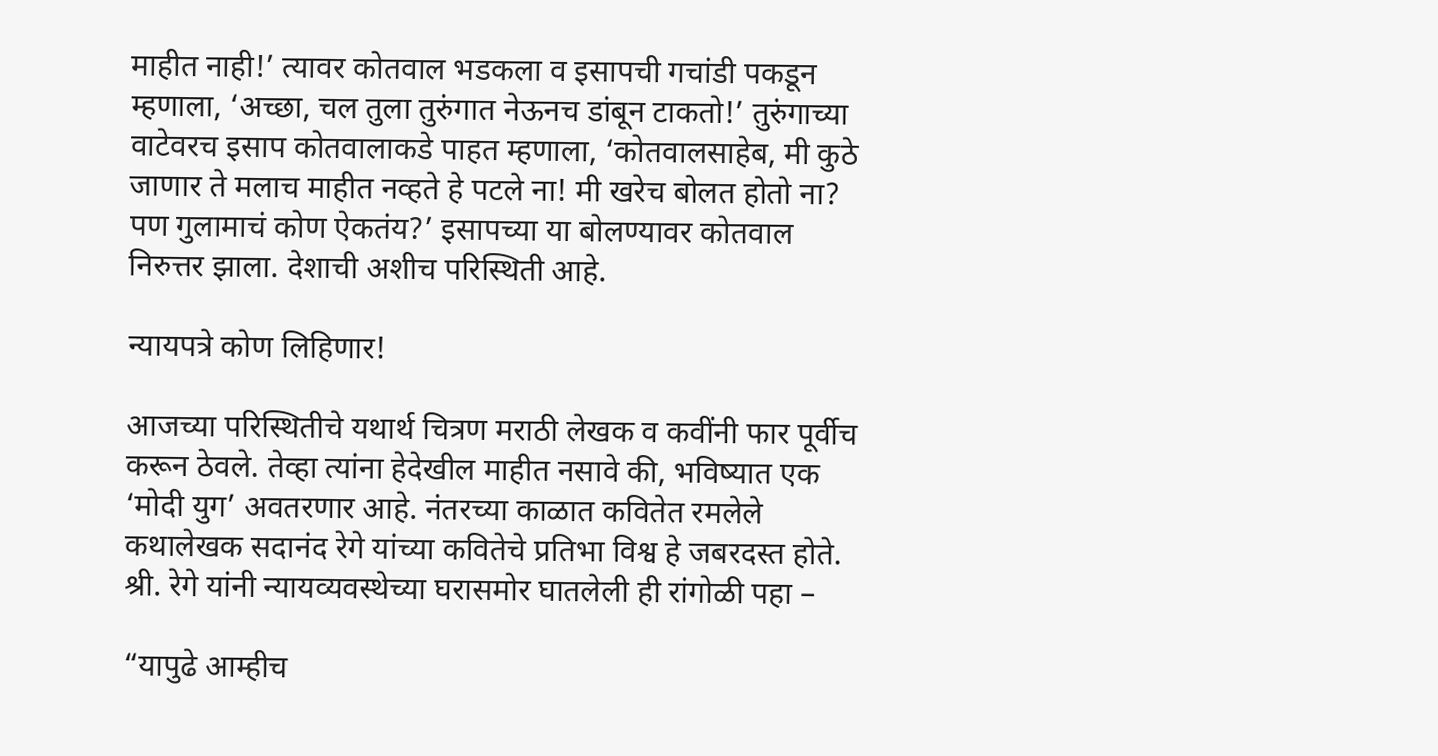माहीत नाही!’ त्यावर कोतवाल भडकला व इसापची गचांडी पकडून म्हणाला, ‘अच्छा, चल तुला तुरुंगात नेऊनच डांबून टाकतो!’ तुरुंगाच्या वाटेवरच इसाप कोतवालाकडे पाहत म्हणाला, ‘कोतवालसाहेब, मी कुठे जाणार ते मलाच माहीत नव्हते हे पटले ना! मी खरेच बोलत होतो ना? पण गुलामाचं कोण ऐकतंय?’ इसापच्या या बोलण्यावर कोतवाल निरुत्तर झाला. देशाची अशीच परिस्थिती आहे.

न्यायपत्रे कोण लिहिणार!

आजच्या परिस्थितीचे यथार्थ चित्रण मराठी लेखक व कवींनी फार पूर्वीच करून ठेवले. तेव्हा त्यांना हेदेखील माहीत नसावे की, भविष्यात एक ‘मोदी युग’ अवतरणार आहे. नंतरच्या काळात कवितेत रमलेले कथालेखक सदानंद रेगे यांच्या कवितेचे प्रतिभा विश्व हे जबरदस्त होते. श्री. रेगे यांनी न्यायव्यवस्थेच्या घरासमोर घातलेली ही रांगोळी पहा –

“यापुढे आम्हीच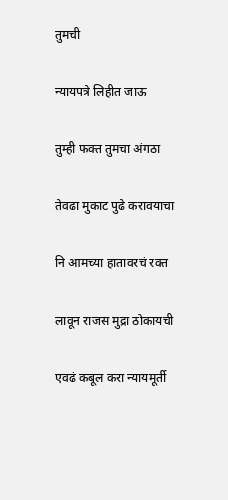तुमची

न्यायपत्रे लिहीत जाऊ

तुम्ही फक्त तुमचा अंगठा

तेवढा मुकाट पुढे करावयाचा

नि आमच्या हातावरचं रक्त

लावून राजस मुद्रा ठोकायची

एवढं कबूल करा न्यायमूर्ती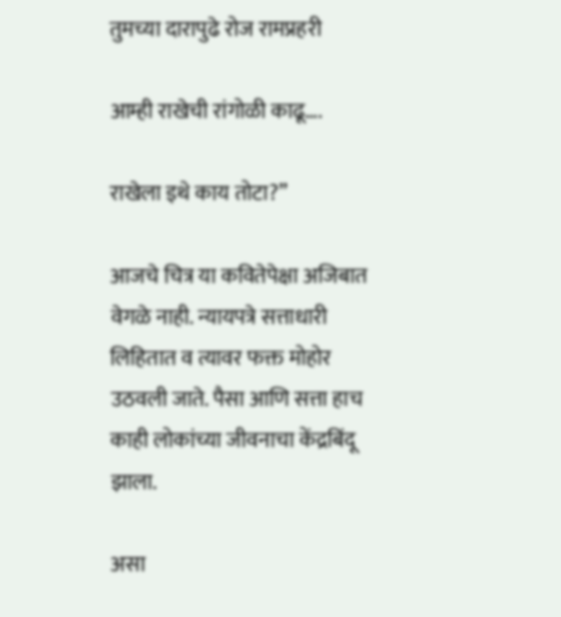तुमच्या दारापुढे रोज रामप्रहरी

आम्ही राखेची रांगोळी काढू….

राखेला इथे काय तोटा?”

आजचे चित्र या कवितेपेक्षा अजिबात वेगळे नाही. न्यायपत्रे सत्ताधारी लिहितात व त्यावर फक्त मोहोर उठवली जाते. पैसा आणि सत्ता हाच काही लोकांच्या जीवनाचा केंद्रबिंदू झाला.

असा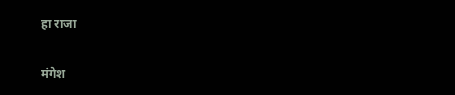हा राजा

मंगेश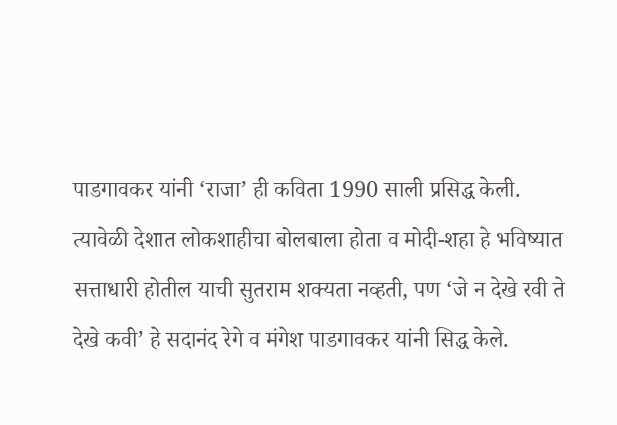पाडगावकर यांनी ‘राजा’ ही कविता 1990 साली प्रसिद्ध केली. त्यावेळी देशात लोकशाहीचा बोलबाला होता व मोदी-शहा हे भविष्यात सत्ताधारी होतील याची सुतराम शक्यता नव्हती, पण ‘जे न देखे रवी ते देखे कवी’ हे सदानंद रेगे व मंगेश पाडगावकर यांनी सिद्ध केले.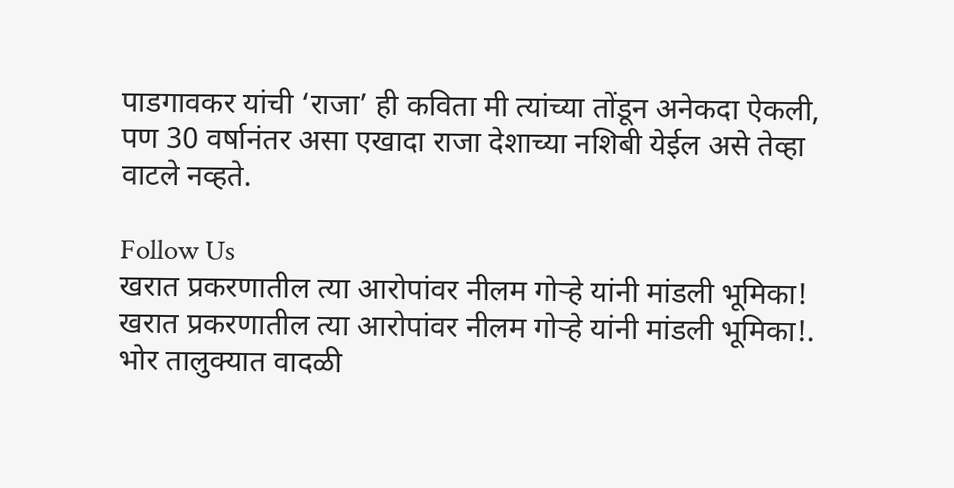पाडगावकर यांची ‘राजा’ ही कविता मी त्यांच्या तोंडून अनेकदा ऐकली, पण 30 वर्षानंतर असा एखादा राजा देशाच्या नशिबी येईल असे तेव्हा वाटले नव्हते.

Follow Us
खरात प्रकरणातील त्या आरोपांवर नीलम गोऱ्हे यांनी मांडली भूमिका!
खरात प्रकरणातील त्या आरोपांवर नीलम गोऱ्हे यांनी मांडली भूमिका!.
भोर तालुक्यात वादळी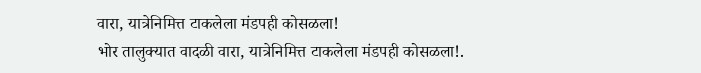वारा, यात्रेनिमित्त टाकलेला मंडपही कोसळला!
भोर तालुक्यात वादळी वारा, यात्रेनिमित्त टाकलेला मंडपही कोसळला!.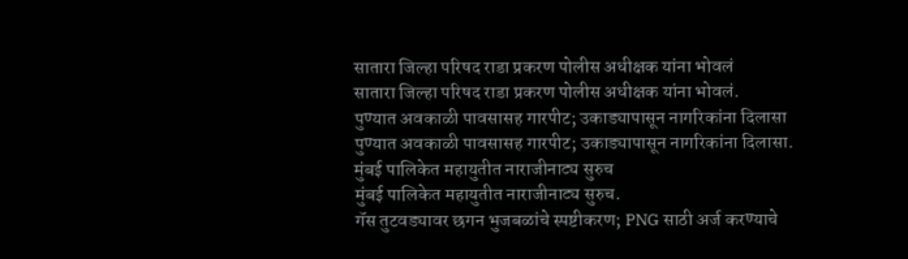सातारा जिल्हा परिषद राडा प्रकरण पोलीस अधीक्षक यांना भोवलं
सातारा जिल्हा परिषद राडा प्रकरण पोलीस अधीक्षक यांना भोवलं.
पुण्यात अवकाळी पावसासह गारपीट; उकाड्यापासून नागरिकांना दिलासा
पुण्यात अवकाळी पावसासह गारपीट; उकाड्यापासून नागरिकांना दिलासा.
मुंबई पालिकेत महायुतीत नाराजीनाट्य सुरुच
मुंबई पालिकेत महायुतीत नाराजीनाट्य सुरुच.
गॅस तुटवड्यावर छगन भुजबळांचे स्पष्टीकरण; PNG साठी अर्ज करण्याचे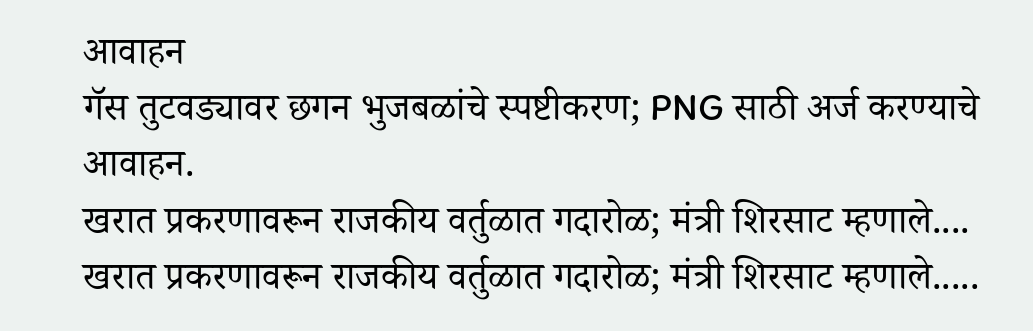आवाहन
गॅस तुटवड्यावर छगन भुजबळांचे स्पष्टीकरण; PNG साठी अर्ज करण्याचे आवाहन.
खरात प्रकरणावरून राजकीय वर्तुळात गदारोळ; मंत्री शिरसाट म्हणाले....
खरात प्रकरणावरून राजकीय वर्तुळात गदारोळ; मंत्री शिरसाट म्हणाले.....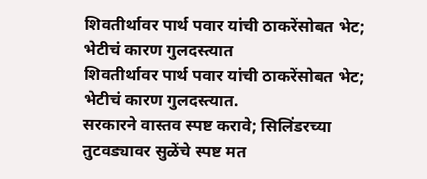शिवतीर्थावर पार्थ पवार यांची ठाकरेंसोबत भेट; भेटीचं कारण गुलदस्त्यात
शिवतीर्थावर पार्थ पवार यांची ठाकरेंसोबत भेट; भेटीचं कारण गुलदस्त्यात.
सरकारने वास्तव स्पष्ट करावे; सिलिंडरच्या तुटवड्यावर सुळेंचे स्पष्ट मत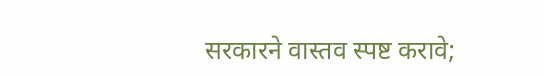सरकारने वास्तव स्पष्ट करावे;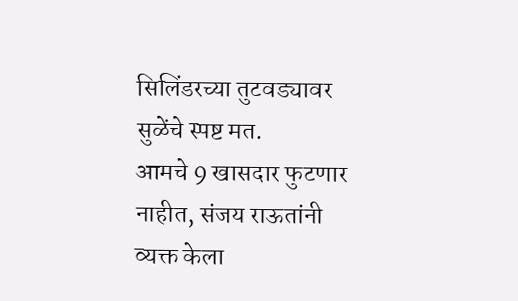सिलिंडरच्या तुटवड्यावर सुळेंचे स्पष्ट मत.
आमचे 9 खासदार फुटणार नाहीत, संजय राऊतांनी व्यक्त केला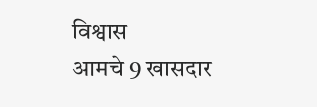विश्वास
आमचे 9 खासदार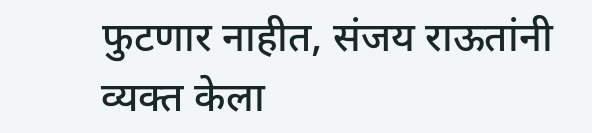फुटणार नाहीत, संजय राऊतांनी व्यक्त केला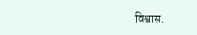विश्वास.